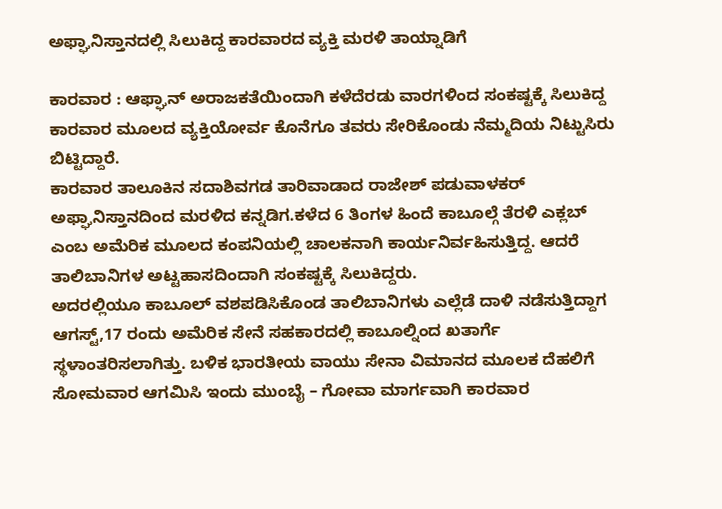ಅಫ್ಘಾನಿಸ್ತಾನದಲ್ಲಿ ಸಿಲುಕಿದ್ದ ಕಾರವಾರದ ವ್ಯಕ್ತಿ ಮರಳಿ ತಾಯ್ನಾಡಿಗೆ

ಕಾರವಾರ : ಆಫ್ಘಾನ್ ಅರಾಜಕತೆಯಿಂದಾಗಿ ಕಳೆದೆರಡು ವಾರಗಳಿಂದ ಸಂಕಷ್ಟಕ್ಕೆ ಸಿಲುಕಿದ್ದ ಕಾರವಾರ ಮೂಲದ ವ್ಯಕ್ತಿಯೋರ್ವ ಕೊನೆಗೂ ತವರು ಸೇರಿಕೊಂಡು ನೆಮ್ಮದಿಯ ನಿಟ್ಟುಸಿರು ಬಿಟ್ಟಿದ್ದಾರೆ.
ಕಾರವಾರ ತಾಲೂಕಿನ ಸದಾಶಿವಗಡ ತಾರಿವಾಡಾದ ರಾಜೇಶ್ ಪಡುವಾಳಕರ್ ಅಫ್ಘಾನಿಸ್ತಾನದಿಂದ ಮರಳಿದ ಕನ್ನಡಿಗ.ಕಳೆದ 6 ತಿಂಗಳ ಹಿಂದೆ ಕಾಬೂಲ್ಗೆ ತೆರಳಿ ಎಕ್ಲಬ್ ಎಂಬ ಅಮೆರಿಕ ಮೂಲದ ಕಂಪನಿಯಲ್ಲಿ ಚಾಲಕನಾಗಿ ಕಾರ್ಯನಿರ್ವಹಿಸುತ್ತಿದ್ದ. ಆದರೆ ತಾಲಿಬಾನಿಗಳ ಅಟ್ಟಹಾಸದಿಂದಾಗಿ ಸಂಕಷ್ಟಕ್ಕೆ ಸಿಲುಕಿದ್ದರು.
ಅದರಲ್ಲಿಯೂ ಕಾಬೂಲ್ ವಶಪಡಿಸಿಕೊಂಡ ತಾಲಿಬಾನಿಗಳು ಎಲ್ಲೆಡೆ ದಾಳಿ ನಡೆಸುತ್ತಿದ್ದಾಗ ಆಗಸ್ಟ್,17 ರಂದು ಅಮೆರಿಕ ಸೇನೆ ಸಹಕಾರದಲ್ಲಿ ಕಾಬೂಲ್ನಿಂದ ಖತಾರ್ಗೆ ಸ್ಥಳಾಂತರಿಸಲಾಗಿತ್ತು. ಬಳಿಕ ಭಾರತೀಯ ವಾಯು ಸೇನಾ ವಿಮಾನದ ಮೂಲಕ ದೆಹಲಿಗೆ ಸೋಮವಾರ ಆಗಮಿಸಿ ಇಂದು ಮುಂಬೈ – ಗೋವಾ ಮಾರ್ಗವಾಗಿ ಕಾರವಾರ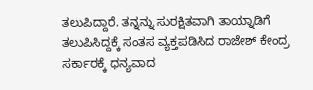ತಲುಪಿದ್ದಾರೆ. ತನ್ನನ್ನು ಸುರಕ್ಷಿತವಾಗಿ ತಾಯ್ನಾಡಿಗೆ ತಲುಪಿಸಿದ್ದಕ್ಕೆ ಸಂತಸ ವ್ಯಕ್ತಪಡಿಸಿದ ರಾಜೇಶ್ ಕೇಂದ್ರ ಸರ್ಕಾರಕ್ಕೆ ಧನ್ಯವಾದ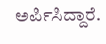ಅರ್ಪಿಸಿದ್ದಾರೆ.